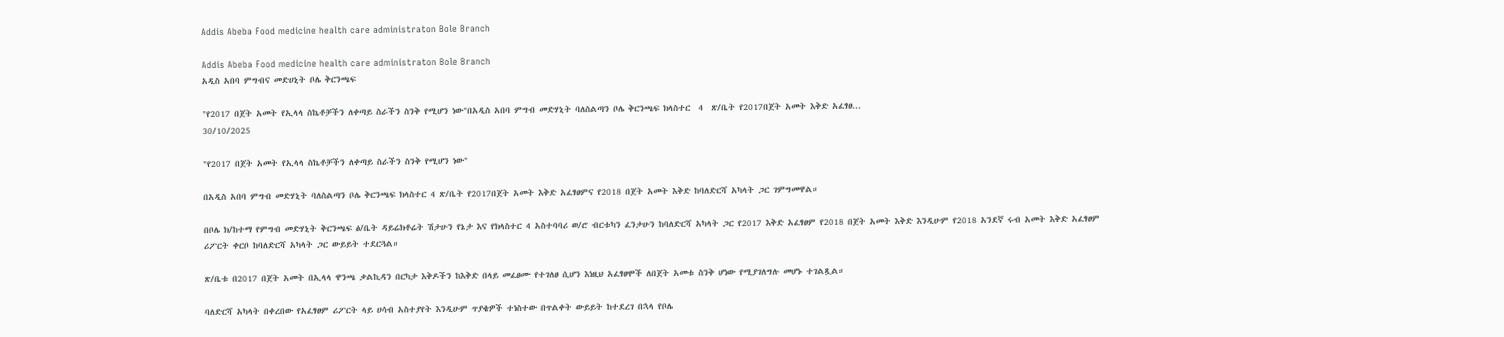Addis Abeba Food medicine health care administraton Bole Branch

Addis Abeba Food medicine health care administraton Bole Branch
አዲስ አበባ ምግብና መድሀኒት ቦሌ ቅርንጫፍ

"የ2017 በጀት አመት የኢላላ ስኬቶቻችን ለቀጣይ ስራችን ስንቅ የሚሆን ነው"በአዲስ አበባ ምግብ መድሃኒት ባለስልጣን ቦሌ ቅርንጫፍ ክላስተር  4  ጽ/ቤት የ2017በጀት አመት እቅድ አፈፃፀ...
30/10/2025

"የ2017 በጀት አመት የኢላላ ስኬቶቻችን ለቀጣይ ስራችን ስንቅ የሚሆን ነው"

በአዲስ አበባ ምግብ መድሃኒት ባለስልጣን ቦሌ ቅርንጫፍ ክላስተር 4 ጽ/ቤት የ2017በጀት አመት እቅድ አፈፃፀምና የ2018 በጀት አመት እቅድ ከባለድርሻ አካላት ጋር ገምግመዋል።

በቦሌ ክ/ከተማ የምግብ መድሃኒት ቅርንጫፍ ፅ/ቤት ዳይሬክቶሬት ሽታሁን የኔታ እና የክላስተር 4 አስተባባሪ ወ/ሮ ብርቱካን ፈንታሁን ከባለድርሻ አካላት ጋር የ2017 እቅድ አፈፃፀም የ2018 በጀት አመት እቅድ እንዲሁም የ2018 አንደኛ ሩብ አመት እቅድ አፈፃፀም ሪፖርት ቀርቦ ከባለድርሻ አካላት ጋር ውይይት ተደርጓል።

ጽ/ቤቱ በ2017 በጀት አመት በኢላላ ዋንጫ ቃልኪዳን በርካታ እቅዶችን ከእቅድ በላይ መፈፀሙ የተገለፀ ሲሆን እነዚህ አፈፃፀሞች ለበጀት አመቱ ስንቅ ሆነው የሚያገለግሉ መሆኑ ተገልጿል።

ባለድርሻ አካላት በቀረበው የአፈፃፀም ሪፖርት ላይ ሀሳብ አስተያየት እንዲሁም ጥያቄዎች ተነስተው በጥልቀት ውይይት ከተደረገ በኋላ የቦሌ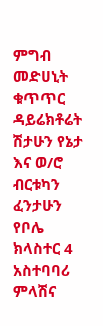ምግብ መድሀኒት ቁጥጥር ዳይሬክቶሬት ሽታሁን የኔታ እና ወ/ሮ ብርቱካን ፈንታሁን የቦሌ ክላስተር 4 አስተባባሪ ምላሽና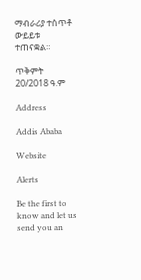ማብራሪያ ተሰጥቶ ውይይቱ ተጠናቋል።

ጥቅምት 20/2018 ዓ.ም

Address

Addis Ababa

Website

Alerts

Be the first to know and let us send you an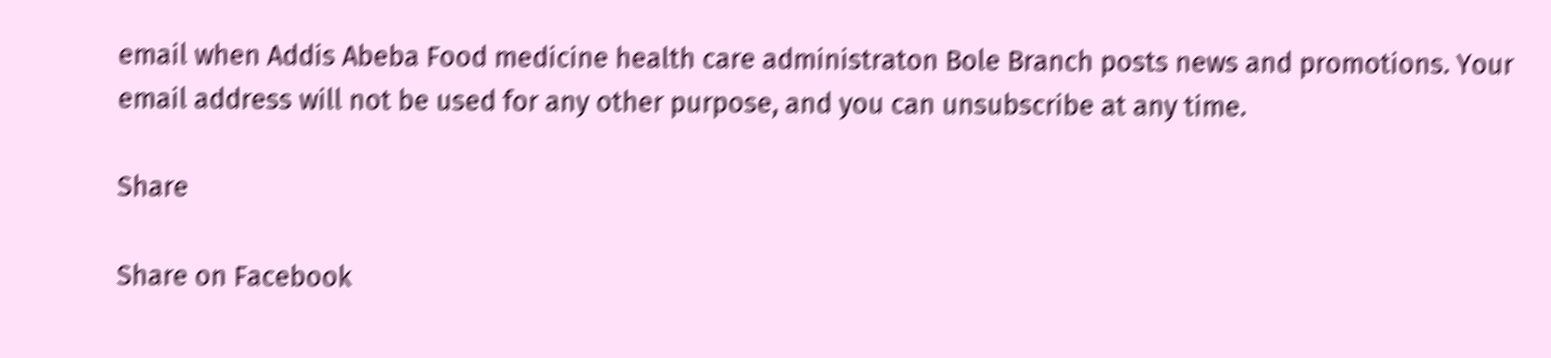email when Addis Abeba Food medicine health care administraton Bole Branch posts news and promotions. Your email address will not be used for any other purpose, and you can unsubscribe at any time.

Share

Share on Facebook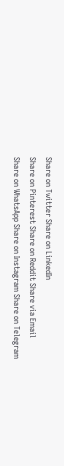Share on Twitter Share on LinkedIn
Share on Pinterest Share on Reddit Share via Email
Share on WhatsApp Share on Instagram Share on Telegram